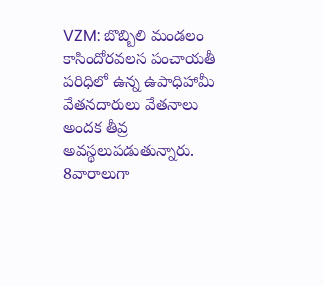VZM: బొబ్బిలి మండలం కాసిందోరవలస పంచాయతీ పరిధిలో ఉన్న ఉపాధిహామీ వేతనదారులు వేతనాలు అందక తీవ్ర అవస్థలుపడుతున్నారు. 8వారాలుగా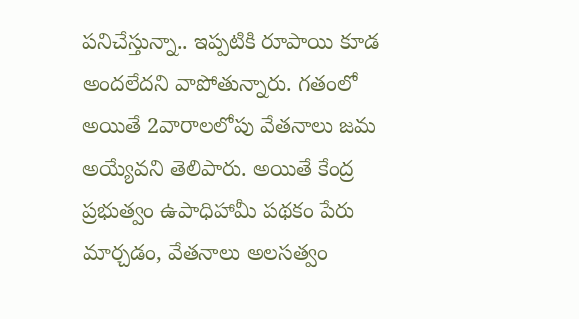పనిచేస్తున్నా.. ఇప్పటికి రూపాయి కూడ అందలేదని వాపోతున్నారు. గతంలో అయితే 2వారాలలోపు వేతనాలు జమ అయ్యేవని తెలిపారు. అయితే కేంద్ర ప్రభుత్వం ఉపాధిహామీ పథకం పేరు మార్చడం, వేతనాలు అలసత్వం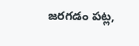జరగడం పట్ల,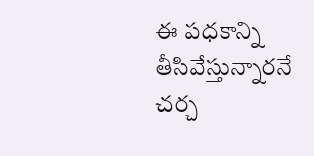ఈ పధకాన్ని తీసివేస్తున్నారనే చర్చ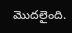మొదలైంది.